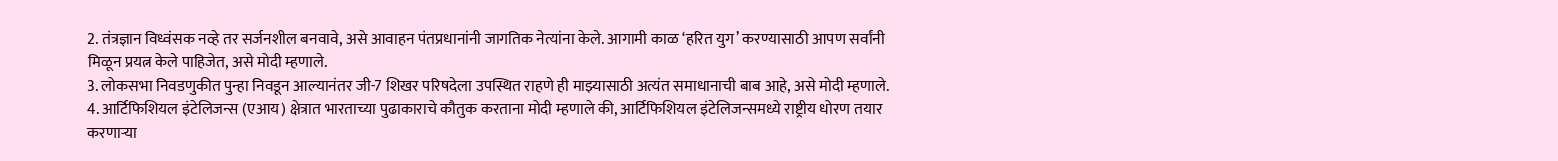2. तंत्रज्ञान विध्वंसक नव्हे तर सर्जनशील बनवावे, असे आवाहन पंतप्रधानांनी जागतिक नेत्यांना केले. आगामी काळ ‘हरित युग’ करण्यासाठी आपण सर्वांनी मिळून प्रयत्न केले पाहिजेत, असे मोदी म्हणाले.
3. लोकसभा निवडणुकीत पुन्हा निवडून आल्यानंतर जी-7 शिखर परिषदेला उपस्थित राहणे ही माझ्यासाठी अत्यंत समाधानाची बाब आहे, असे मोदी म्हणाले.
4. आर्टिफिशियल इंटेलिजन्स (एआय) क्षेत्रात भारताच्या पुढाकाराचे कौतुक करताना मोदी म्हणाले की, आर्टिफिशियल इंटेलिजन्समध्ये राष्ट्रीय धोरण तयार करणाऱ्या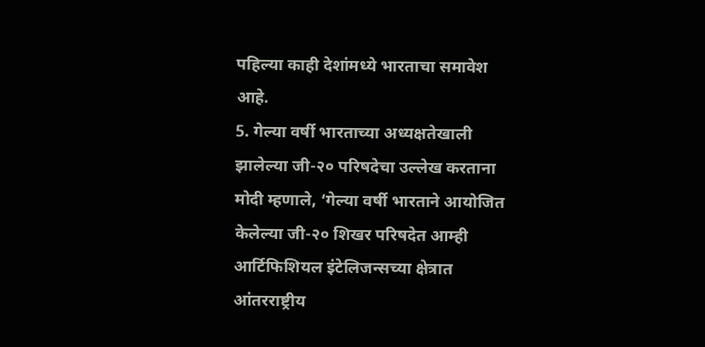पहिल्या काही देशांमध्ये भारताचा समावेश आहे.
5. गेल्या वर्षी भारताच्या अध्यक्षतेखाली झालेल्या जी-२० परिषदेचा उल्लेख करताना मोदी म्हणाले, ‘गेल्या वर्षी भारताने आयोजित केलेल्या जी-२० शिखर परिषदेत आम्ही आर्टिफिशियल इंटेलिजन्सच्या क्षेत्रात आंतरराष्ट्रीय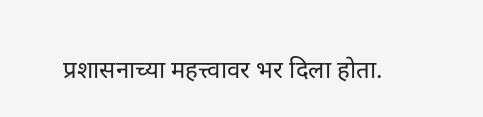प्रशासनाच्या महत्त्वावर भर दिला होता.